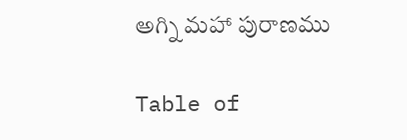అగ్ని మహా పురాణము

Table of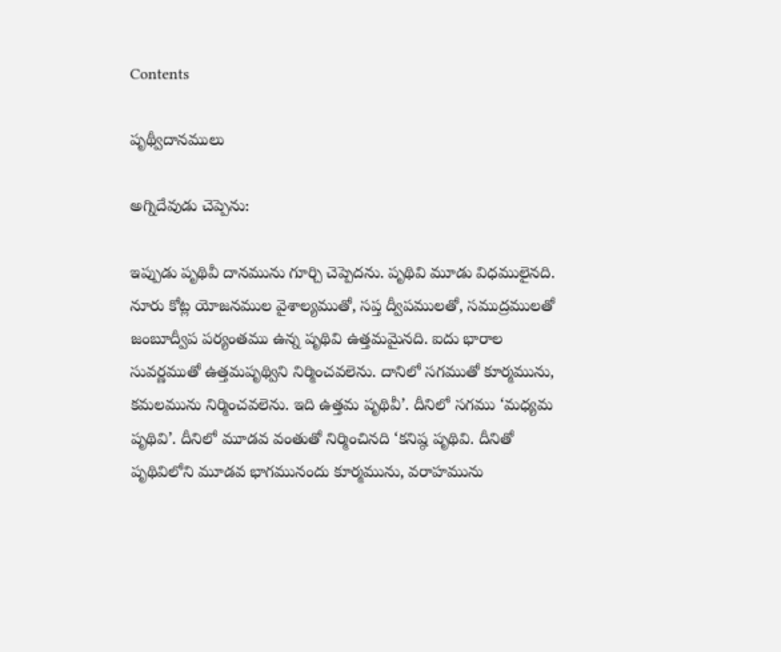Contents

పృథ్వీదానములు

అగ్నిదేవుడు చెప్పెను:

ఇప్పుడు పృథివీ దానమును గూర్చి చెప్పెదను. పృథివి మూడు విధములైనది. నూరు కోట్ల యోజనముల వైశాల్యముతో, సప్త ద్వీపములతో, సముద్రములతో జంబూద్వీప పర్యంతము ఉన్న పృథివి ఉత్తమమైనది. ఐదు భారాల సువర్ణముతో ఉత్తమపృథ్విని నిర్మించవలెను. దానిలో సగముతో కూర్మమును, కమలమును నిర్మించవలెను. ఇది ఉత్తమ పృథివీ’. దీనిలో సగము ‘మధ్యమ పృథివి’. దీనిలో మూడవ వంతుతో నిర్మించినది ‘కనిష్ఠ పృథివి. దీనితో పృథివిలోని మూడవ భాగమునందు కూర్మమును, వరాహమును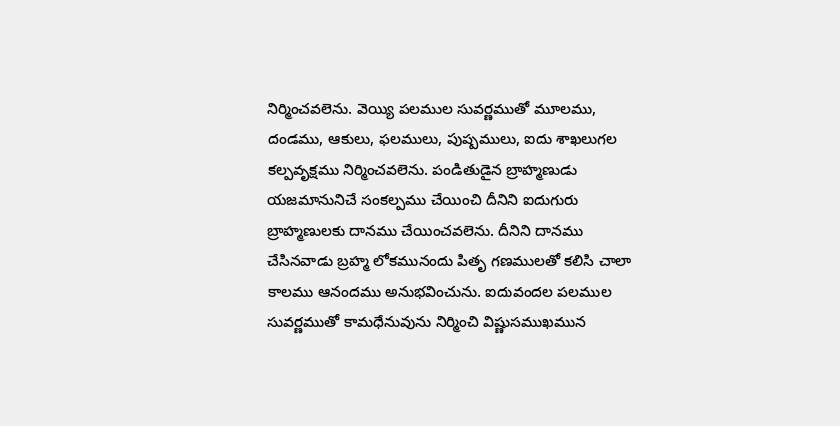నిర్మించవలెను. వెయ్యి పలముల సువర్ణముతో మూలము, దండము, ఆకులు, ఫలములు, పుష్పములు, ఐదు శాఖలుగల కల్పవృక్షము నిర్మించవలెను. పండితుడైన బ్రాహ్మణుడు యజమానునిచే సంకల్పము చేయించి దీనిని ఐదుగురు బ్రాహ్మణులకు దానము చేయించవలెను. దీనిని దానము చేసినవాడు బ్రహ్మ లోకమునందు పితృ గణములతో కలిసి చాలా కాలము ఆనందము అనుభవించును. ఐదువందల పలముల సువర్ణముతో కామధేనువును నిర్మించి విష్ణుసముఖమున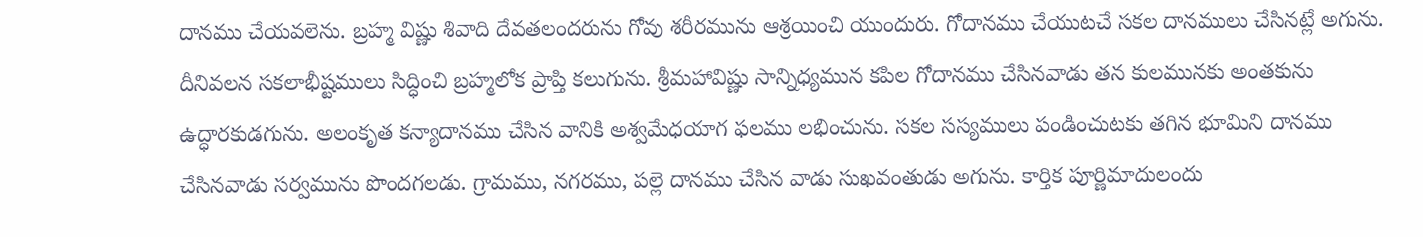దానము చేయవలెను. బ్రహ్మ విష్ణు శివాది దేవతలందరును గోవు శరీరమును ఆశ్రయించి యుందురు. గోదానము చేయుటచే సకల దానములు చేసినట్లే అగును. దీనివలన సకలాభీష్టములు సిద్ధించి బ్రహ్మలోక ప్రాప్తి కలుగును. శ్రీమహావిష్ణు సాన్నిధ్యమున కపిల గోదానము చేసినవాడు తన కులమునకు అంతకును ఉద్ధారకుడగును. అలంకృత కన్యాదానము చేసిన వానికి అశ్వమేధయాగ ఫలము లభించును. సకల సస్యములు పండించుటకు తగిన భూమిని దానము చేసినవాడు సర్వమును పొందగలడు. గ్రామము, నగరము, పల్లె దానము చేసిన వాడు సుఖవంతుడు అగును. కార్తిక పూర్ణిమాదులందు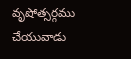వృషోత్సర్గము చేయువాడు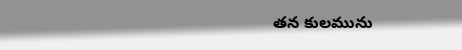తన కులమును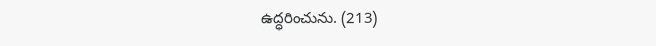ఉద్ధరించును. (213)